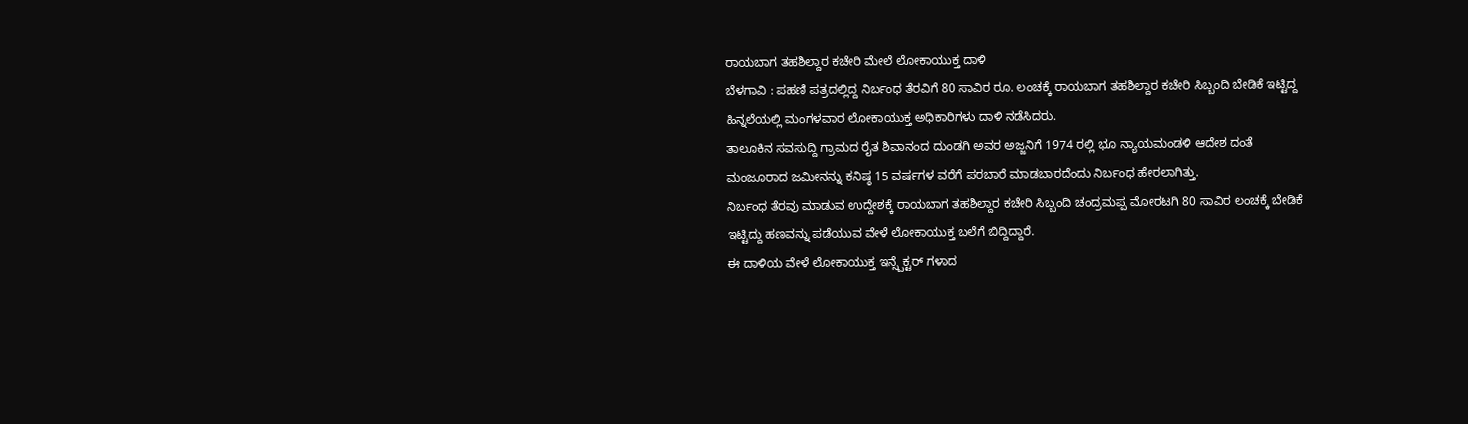ರಾಯಬಾಗ ತಹಶಿಲ್ದಾರ ಕಚೇರಿ ಮೇಲೆ ಲೋಕಾಯುಕ್ತ ದಾಳಿ
ಬೆಳಗಾವಿ : ಪಹಣಿ ಪತ್ರದಲ್ಲಿದ್ದ ನಿರ್ಬಂಧ ತೆರವಿಗೆ 80 ಸಾವಿರ ರೂ. ಲಂಚಕ್ಕೆ ರಾಯಬಾಗ ತಹಶಿಲ್ದಾರ ಕಚೇರಿ ಸಿಬ್ಬಂದಿ ಬೇಡಿಕೆ ಇಟ್ಟಿದ್ದ ಹಿನ್ನಲೆಯಲ್ಲಿ ಮಂಗಳವಾರ ಲೋಕಾಯುಕ್ತ ಅಧಿಕಾರಿಗಳು ದಾಳಿ ನಡೆಸಿದರು.
ತಾಲೂಕಿನ ಸವಸುದ್ದಿ ಗ್ರಾಮದ ರೈತ ಶಿವಾನಂದ ದುಂಡಗಿ ಅವರ ಅಜ್ಜನಿಗೆ 1974 ರಲ್ಲಿ ಭೂ ನ್ಯಾಯಮಂಡಳಿ ಆದೇಶ ದಂತೆ ಮಂಜೂರಾದ ಜಮೀನನ್ನು ಕನಿಷ್ಠ 15 ವರ್ಷಗಳ ವರೆಗೆ ಪರಬಾರೆ ಮಾಡಬಾರದೆಂದು ನಿರ್ಬಂಧ ಹೇರಲಾಗಿತ್ತು.
ನಿರ್ಬಂಧ ತೆರವು ಮಾಡುವ ಉದ್ದೇಶಕ್ಕೆ ರಾಯಬಾಗ ತಹಶಿಲ್ದಾರ ಕಚೇರಿ ಸಿಬ್ಬಂದಿ ಚಂದ್ರಮಪ್ಪ ಮೋರಟಗಿ 80 ಸಾವಿರ ಲಂಚಕ್ಕೆ ಬೇಡಿಕೆ ಇಟ್ಟಿದ್ದು ಹಣವನ್ನು ಪಡೆಯುವ ವೇಳೆ ಲೋಕಾಯುಕ್ತ ಬಲೆಗೆ ಬಿದ್ದಿದ್ದಾರೆ.
ಈ ದಾಳಿಯ ವೇಳೆ ಲೋಕಾಯುಕ್ತ ಇನ್ಸ್ಪೆಕ್ಟರ್ ಗಳಾದ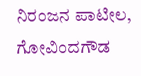ನಿರಂಜನ ಪಾಟೀಲ, ಗೋವಿಂದಗೌಡ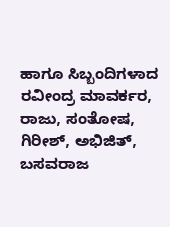ಹಾಗೂ ಸಿಬ್ಬಂದಿಗಳಾದ ರವೀಂದ್ರ ಮಾವರ್ಕರ, ರಾಜು, ಸಂತೋಷ, ಗಿರೀಶ್, ಅಭಿಜಿತ್, ಬಸವರಾಜ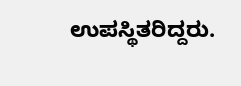ಉಪಸ್ಥಿತರಿದ್ದರು.